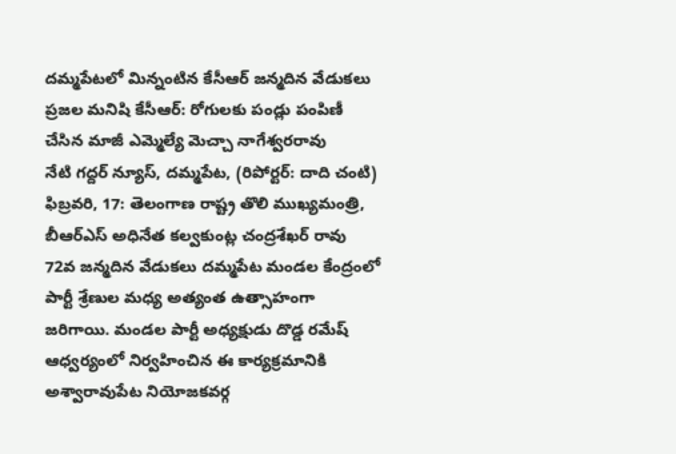దమ్మపేటలో మిన్నంటిన కేసీఆర్ జన్మదిన వేడుకలు
ప్రజల మనిషి కేసీఆర్: రోగులకు పండ్లు పంపిణీ చేసిన మాజీ ఎమ్మెల్యే మెచ్చా నాగేశ్వరరావు
నేటి గద్దర్ న్యూస్, దమ్మపేట, (రిపోర్టర్: దాది చంటి) ఫిబ్రవరి, 17: తెలంగాణ రాష్ట్ర తొలి ముఖ్యమంత్రి, బీఆర్ఎస్ అధినేత కల్వకుంట్ల చంద్రశేఖర్ రావు 72వ జన్మదిన వేడుకలు దమ్మపేట మండల కేంద్రంలో పార్టీ శ్రేణుల మధ్య అత్యంత ఉత్సాహంగా జరిగాయి. మండల పార్టీ అధ్యక్షుడు దొడ్డ రమేష్ ఆధ్వర్యంలో నిర్వహించిన ఈ కార్యక్రమానికి అశ్వారావుపేట నియోజకవర్గ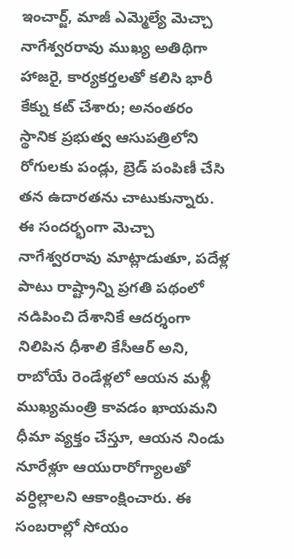ఇంచార్జ్, మాజీ ఎమ్మెల్యే మెచ్చా నాగేశ్వరరావు ముఖ్య అతిథిగా హాజరై, కార్యకర్తలతో కలిసి భారీ కేక్ను కట్ చేశారు; అనంతరం స్థానిక ప్రభుత్వ ఆసుపత్రిలోని రోగులకు పండ్లు, బ్రెడ్ పంపిణీ చేసి తన ఉదారతను చాటుకున్నారు. ఈ సందర్భంగా మెచ్చా నాగేశ్వరరావు మాట్లాడుతూ, పదేళ్ల పాటు రాష్ట్రాన్ని ప్రగతి పథంలో నడిపించి దేశానికే ఆదర్శంగా నిలిపిన ధీశాలి కేసీఆర్ అని, రాబోయే రెండేళ్లలో ఆయన మళ్లీ ముఖ్యమంత్రి కావడం ఖాయమని ధీమా వ్యక్తం చేస్తూ, ఆయన నిండు నూరేళ్లూ ఆయురారోగ్యాలతో వర్ధిల్లాలని ఆకాంక్షించారు. ఈ సంబరాల్లో సోయం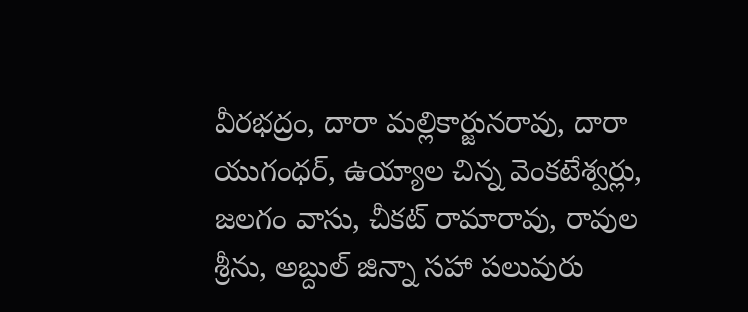వీరభద్రం, దారా మల్లికార్జునరావు, దారా యుగంధర్, ఉయ్యాల చిన్న వెంకటేశ్వర్లు, జలగం వాసు, చీకట్ రామారావు, రావుల శ్రీను, అబ్దుల్ జిన్నా సహా పలువురు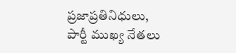ప్రజాప్రతినిధులు, పార్టీ ముఖ్య నేతలు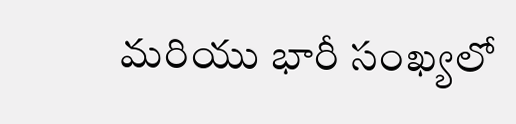మరియు భారీ సంఖ్యలో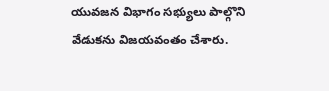యువజన విభాగం సభ్యులు పాల్గొని వేడుకను విజయవంతం చేశారు.